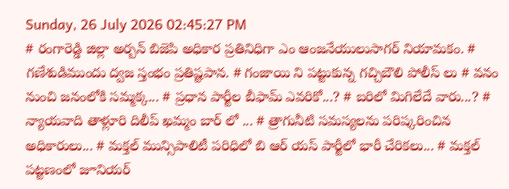Sunday, 26 July 2026 02:45:27 PM
# రంగారెడ్డి జిల్లా అర్బన్ బిజెపి అధికార ప్రతినిధిగా ఎం ఆంజనేయులుసాగర్ నియామకం. # గణేశుడిముందు ద్వజ స్తంభం ప్రతిష్టపాన. # గంజాయి ని పట్టుకున్న గచ్చిబౌలి పోలీస్ లు # వనం నుంచి జనంలోకి సమ్మక్క... # ప్రధాన పార్టీల బీఫామ్ ఎవరికో...? # బరిలో మిగిలేదే వారు...? # న్యాయవాది తాళ్లూరి దిలీప్ ఖమ్మం బార్ లో ... # త్రాగునీటి సమస్యలను పరిష్కరించిన అధికారులు... # మక్తల్ మున్సిపాలిటీ పరిధిలో బి ఆర్ యస్ పార్టీలో భారీ చేరికలు... # మక్తల్ పట్టణంలో జూనియర్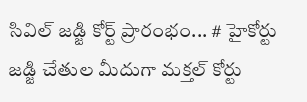సివిల్ జడ్జి కోర్ట్ ప్రారంభం... # హైకోర్టు జడ్జి చేతుల మీదుగా మక్తల్ కోర్టు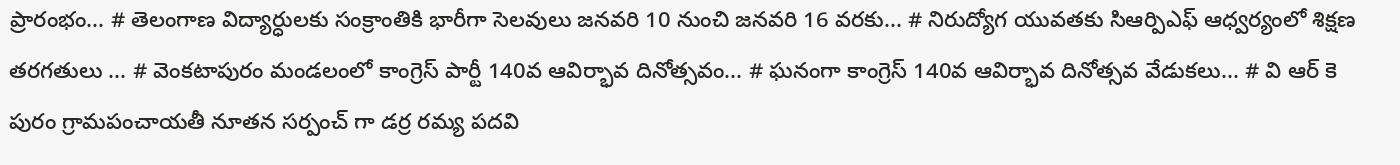ప్రారంభం... # తెలంగాణ విద్యార్ధులకు సంక్రాంతికి భారీగా సెలవులు జనవరి 10 నుంచి జనవరి 16 వరకు... # నిరుద్యోగ యువతకు సిఆర్పిఎఫ్ ఆధ్వర్యంలో శిక్షణ తరగతులు ... # వెంకటాపురం మండలంలో కాంగ్రెస్ పార్టీ 140వ ఆవిర్భావ దినోత్సవం... # ఘనంగా కాంగ్రెస్ 140వ ఆవిర్భావ దినోత్సవ వేడుకలు... # వి ఆర్ కె పురం గ్రామపంచాయతీ నూతన సర్పంచ్ గా డర్ర రమ్య పదవి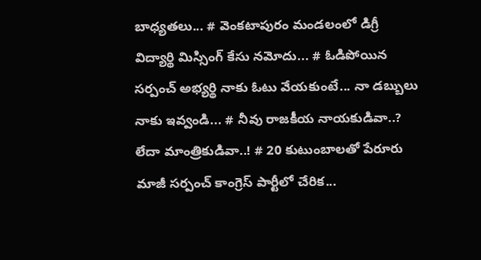బాధ్యతలు... # వెంకటాపురం మండలంలో డిగ్రీ విద్యార్థి మిస్సింగ్ కేసు నమోదు... # ఓడిపోయిన సర్పంచ్ అభ్యర్థి నాకు ఓటు వేయకుంటే... నా డబ్బులు నాకు ఇవ్వండి... # నీవు రాజకీయ నాయకుడివా..? లేదా మాంత్రికుడివా..! # 20 కుటుంబాలతో పేరూరు మాజీ సర్పంచ్ కాంగ్రెస్ పార్టీలో చేరిక...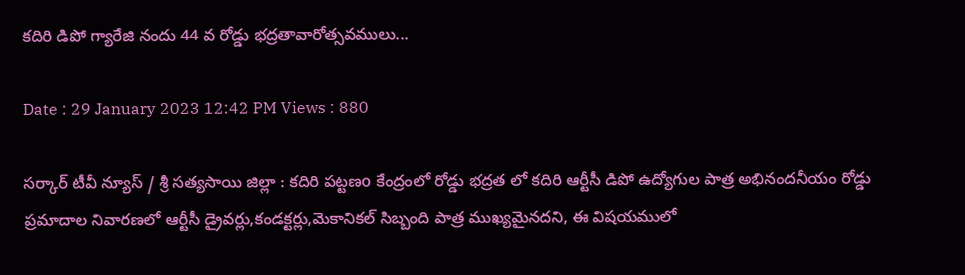కదిరి డిపో గ్యారేజి నందు 44 వ రోడ్డు భద్రతావారోత్సవములు...

Date : 29 January 2023 12:42 PM Views : 880

సర్కార్ టీవీ న్యూస్ / శ్రీ సత్యసాయి జిల్లా : కదిరి పట్టణo కేంద్రంలో రోడ్డు భద్రత లో కదిరి ఆర్టీసీ డిపో ఉద్యోగుల పాత్ర అభినందనీయం రోడ్డు ప్రమాదాల నివారణలో ఆర్టీసీ డ్రైవర్లు,కండక్టర్లు,మెకానికల్ సిబ్బంది పాత్ర ముఖ్యమైనదని, ఈ విషయములో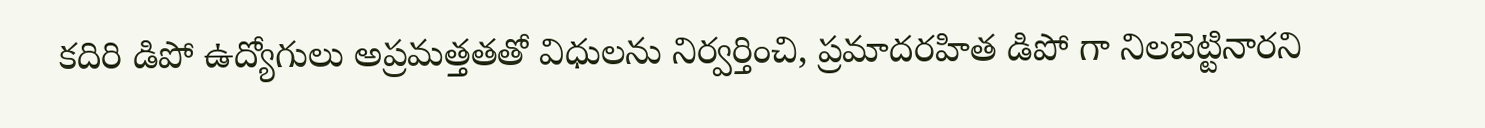కదిరి డిపో ఉద్యోగులు అప్రమత్తతతో విధులను నిర్వర్తించి, ప్రమాదరహిత డిపో గా నిలబెట్టినారని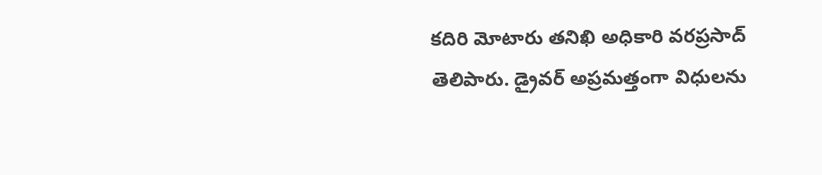కదిరి మోటారు తనిఖి అధికారి వరప్రసాద్ తెలిపారు. డ్రైవర్ అప్రమత్తంగా విధులను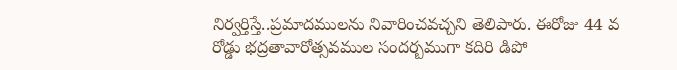నిర్వర్తిస్తే..ప్రమాదములను నివారించవచ్చని తెలిపారు. ఈరోజు 44 వ రోడ్డు భద్రతావారోత్సవముల సందర్బముగా కదిరి డిపో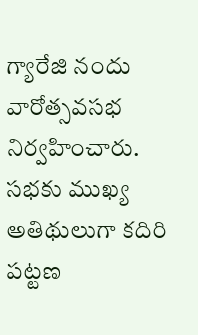గ్యారేజి నందు వారోత్సవసభ నిర్వహించారు. సభకు ముఖ్య అతిథులుగా కదిరి పట్టణ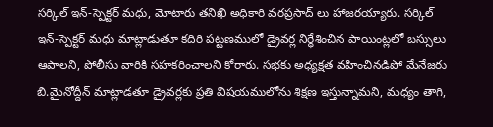సర్కిల్ ఇన్-స్పెక్టర్ మధు, మోటారు తనిఖి అధికారి వరప్రసాద్ లు హాజరయ్యారు. సర్కిల్ ఇన్-స్పెక్టర్ మధు మాట్లాడుతూ కదిరి పట్టణములో డ్రైవర్ల నిర్ధేశించిన పాయింట్లలో బస్సులు ఆపాలని, పోలీసు వారికి సహకరించాలని కోరారు. సభకు అధ్యక్షత వహించినడిపో మేనేజరు బి.మైనోద్దీన్ మాట్లాడతూ డ్రైవర్లకు ప్రతి విషయములోను శిక్షణ ఇస్తున్నామని, మధ్యం తాగి,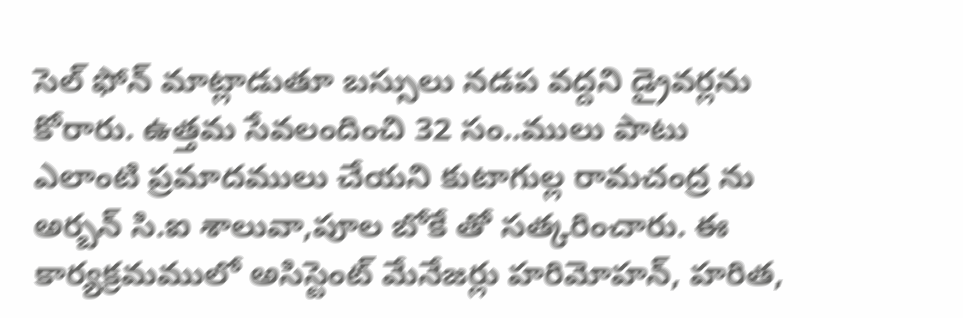సెల్ ఫోన్ మాట్లాడుతూ బస్సులు నడప వద్దని డ్రైవర్లను కోరారు. ఉత్తమ సేవలందించి 32 సం..ములు పాటు ఎలాంటి ప్రమాదములు చేయని కుటాగుల్ల రామచంద్ర ను అర్బన్ సి.ఐ శాలువా,పూల బోకే తో సత్కరించారు. ఈ కార్యక్రమములో అసిస్టెంట్ మేనేజర్లు హరిమోహన్, హరిత,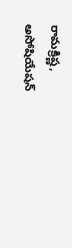రామక్రిష్ణ, అసోషియేషన్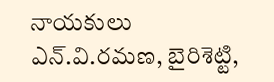నాయకులు ఎన్.వి.రమణ, బైరిశెట్టి,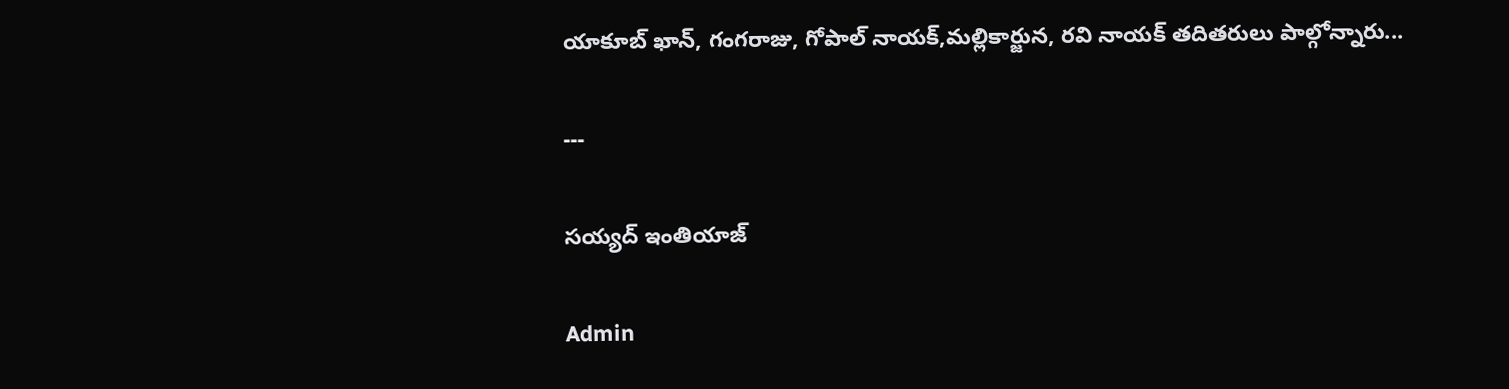యాకూబ్ ఖాన్, గంగరాజు, గోపాల్ నాయక్,మల్లికార్జున, రవి నాయక్ తదితరులు పాల్గోన్నారు...

---

సయ్యద్ ఇంతియాజ్

Admin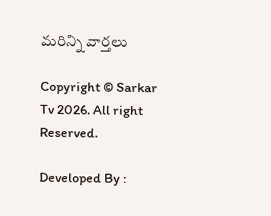మరిన్ని వార్తలు

Copyright © Sarkar Tv 2026. All right Reserved.

Developed By :